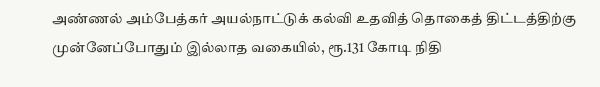அண்ணல் அம்பேத்கர் அயல்நாட்டுக் கல்வி உதவித் தொகைத் திட்டத்திற்கு முன்னேப்போதும் இல்லாத வகையில், ரூ.131 கோடி நிதி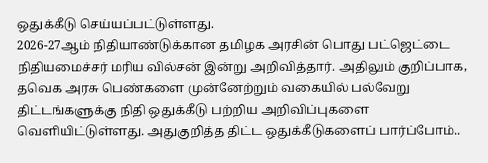ஒதுக்கீடு செய்யப்பட்டுள்ளது.
2026-27ஆம் நிதியாண்டுக்கான தமிழக அரசின் பொது பட்ஜெட்டை நிதியமைச்சர் மரிய வில்சன் இன்று அறிவித்தார். அதிலும் குறிப்பாக, தவெக அரசு பெண்களை முன்னேற்றும் வகையில் பல்வேறு திட்டங்களுக்கு நிதி ஒதுக்கீடு பற்றிய அறிவிப்புகளை வெளியிட்டுள்ளது. அதுகுறித்த திட்ட ஒதுக்கீடுகளைப் பார்ப்போம்..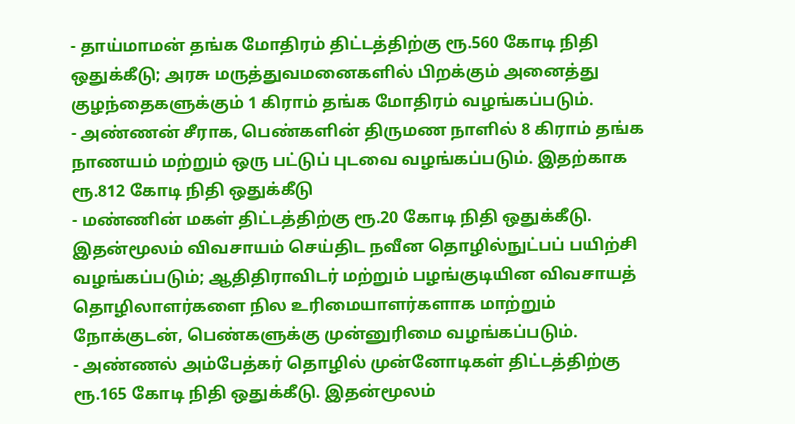- தாய்மாமன் தங்க மோதிரம் திட்டத்திற்கு ரூ.560 கோடி நிதி ஒதுக்கீடு; அரசு மருத்துவமனைகளில் பிறக்கும் அனைத்து குழந்தைகளுக்கும் 1 கிராம் தங்க மோதிரம் வழங்கப்படும்.
- அண்ணன் சீராக, பெண்களின் திருமண நாளில் 8 கிராம் தங்க நாணயம் மற்றும் ஒரு பட்டுப் புடவை வழங்கப்படும். இதற்காக ரூ.812 கோடி நிதி ஒதுக்கீடு
- மண்ணின் மகள் திட்டத்திற்கு ரூ.20 கோடி நிதி ஒதுக்கீடு. இதன்மூலம் விவசாயம் செய்திட நவீன தொழில்நுட்பப் பயிற்சி வழங்கப்படும்; ஆதிதிராவிடர் மற்றும் பழங்குடியின விவசாயத் தொழிலாளர்களை நில உரிமையாளர்களாக மாற்றும் நோக்குடன், பெண்களுக்கு முன்னுரிமை வழங்கப்படும்.
- அண்ணல் அம்பேத்கர் தொழில் முன்னோடிகள் திட்டத்திற்கு ரூ.165 கோடி நிதி ஒதுக்கீடு. இதன்மூலம்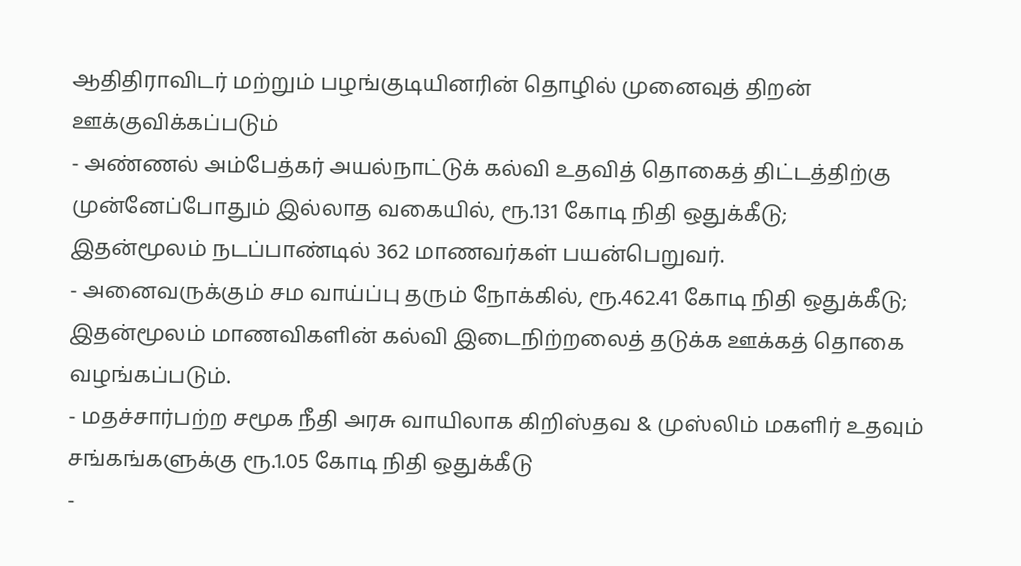ஆதிதிராவிடர் மற்றும் பழங்குடியினரின் தொழில் முனைவுத் திறன் ஊக்குவிக்கப்படும்
- அண்ணல் அம்பேத்கர் அயல்நாட்டுக் கல்வி உதவித் தொகைத் திட்டத்திற்கு முன்னேப்போதும் இல்லாத வகையில், ரூ.131 கோடி நிதி ஒதுக்கீடு; இதன்மூலம் நடப்பாண்டில் 362 மாணவர்கள் பயன்பெறுவர்.
- அனைவருக்கும் சம வாய்ப்பு தரும் நோக்கில், ரூ.462.41 கோடி நிதி ஒதுக்கீடு; இதன்மூலம் மாணவிகளின் கல்வி இடைநிற்றலைத் தடுக்க ஊக்கத் தொகை வழங்கப்படும்.
- மதச்சார்பற்ற சமூக நீதி அரசு வாயிலாக கிறிஸ்தவ & முஸ்லிம் மகளிர் உதவும் சங்கங்களுக்கு ரூ.1.05 கோடி நிதி ஒதுக்கீடு
-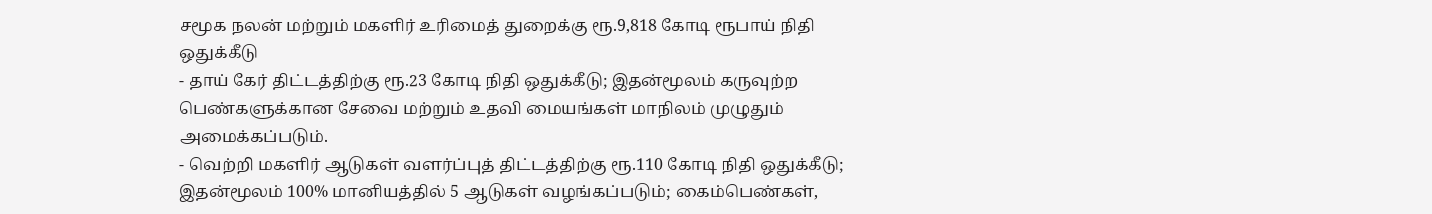சமூக நலன் மற்றும் மகளிர் உரிமைத் துறைக்கு ரூ.9,818 கோடி ரூபாய் நிதி ஒதுக்கீடு
- தாய் கேர் திட்டத்திற்கு ரூ.23 கோடி நிதி ஒதுக்கீடு; இதன்மூலம் கருவுற்ற பெண்களுக்கான சேவை மற்றும் உதவி மையங்கள் மாநிலம் முழுதும் அமைக்கப்படும்.
- வெற்றி மகளிர் ஆடுகள் வளர்ப்புத் திட்டத்திற்கு ரூ.110 கோடி நிதி ஒதுக்கீடு; இதன்மூலம் 100% மானியத்தில் 5 ஆடுகள் வழங்கப்படும்; கைம்பெண்கள்,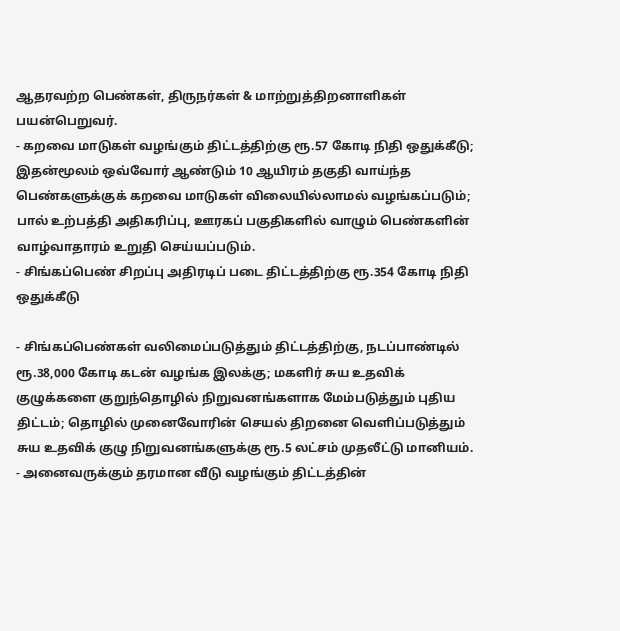ஆதரவற்ற பெண்கள், திருநர்கள் & மாற்றுத்திறனாளிகள் பயன்பெறுவர்.
- கறவை மாடுகள் வழங்கும் திட்டத்திற்கு ரூ.57 கோடி நிதி ஒதுக்கீடு; இதன்மூலம் ஒவ்வோர் ஆண்டும் 10 ஆயிரம் தகுதி வாய்ந்த பெண்களுக்குக் கறவை மாடுகள் விலையில்லாமல் வழங்கப்படும்; பால் உற்பத்தி அதிகரிப்பு, ஊரகப் பகுதிகளில் வாழும் பெண்களின் வாழ்வாதாரம் உறுதி செய்யப்படும்.
- சிங்கப்பெண் சிறப்பு அதிரடிப் படை திட்டத்திற்கு ரூ.354 கோடி நிதி ஒதுக்கீடு

- சிங்கப்பெண்கள் வலிமைப்படுத்தும் திட்டத்திற்கு, நடப்பாண்டில் ரூ.38,000 கோடி கடன் வழங்க இலக்கு; மகளிர் சுய உதவிக் குழுக்களை குறுந்தொழில் நிறுவனங்களாக மேம்படுத்தும் புதிய திட்டம்; தொழில் முனைவோரின் செயல் திறனை வெளிப்படுத்தும் சுய உதவிக் குழு நிறுவனங்களுக்கு ரூ.5 லட்சம் முதலீட்டு மானியம்.
- அனைவருக்கும் தரமான வீடு வழங்கும் திட்டத்தின்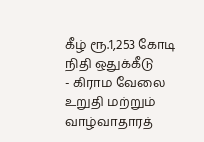கீழ் ரூ.1,253 கோடி நிதி ஒதுக்கீடு
- கிராம வேலை உறுதி மற்றும் வாழ்வாதாரத்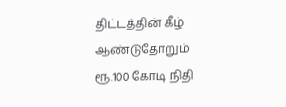திட்டத்தின் கீழ் ஆண்டுதோறும் ரூ.100 கோடி நிதி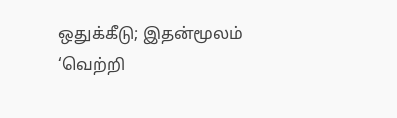ஒதுக்கீடு; இதன்மூலம் ‘வெற்றி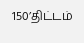150’திட்டம்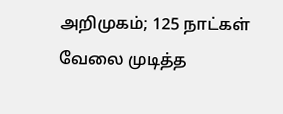அறிமுகம்; 125 நாட்கள் வேலை முடித்த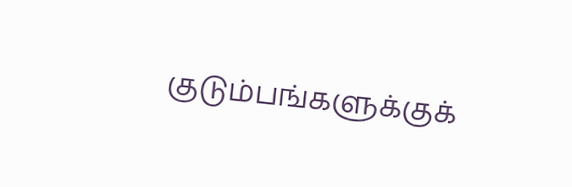குடும்பங்களுக்குக்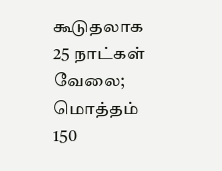கூடுதலாக 25 நாட்கள் வேலை; மொத்தம் 150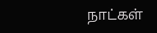நாட்கள்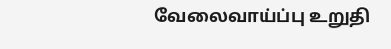வேலைவாய்ப்பு உறுதி